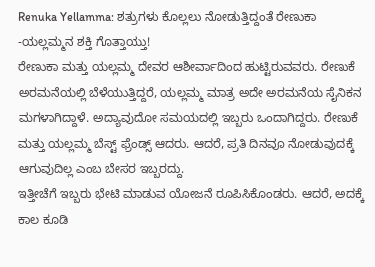Renuka Yellamma: ಶತ್ರುಗಳು ಕೊಲ್ಲಲು ನೋಡುತ್ತಿದ್ದಂತೆ ರೇಣುಕಾ -ಯಲ್ಲಮ್ಮನ ಶಕ್ತಿ ಗೊತ್ತಾಯ್ತು!
ರೇಣುಕಾ ಮತ್ತು ಯಲ್ಲಮ್ಮ ದೇವರ ಆಶೀರ್ವಾದಿಂದ ಹುಟ್ಟಿರುವವರು. ರೇಣುಕೆ ಅರಮನೆಯಲ್ಲಿ ಬೆಳೆಯುತ್ತಿದ್ದರೆ, ಯಲ್ಲಮ್ಮ ಮಾತ್ರ ಅದೇ ಅರಮನೆಯ ಸೈನಿಕನ ಮಗಳಾಗಿದ್ದಾಳೆ. ಅದ್ಯಾವುದೋ ಸಮಯದಲ್ಲಿ ಇಬ್ಬರು ಒಂದಾಗಿದ್ದರು. ರೇಣುಕೆ ಮತ್ತು ಯಲ್ಲಮ್ಮ ಬೆಸ್ಟ್ ಫ್ರೆಂಡ್ಸ್ ಆದರು. ಆದರೆ, ಪ್ರತಿ ದಿನವೂ ನೋಡುವುದಕ್ಕೆ ಆಗುವುದಿಲ್ಲ ಎಂಬ ಬೇಸರ ಇಬ್ಬರದ್ದು.
ಇತ್ತೀಚೆಗೆ ಇಬ್ಬರು ಭೇಟಿ ಮಾಡುವ ಯೋಜನೆ ರೂಪಿಸಿಕೊಂಡರು. ಆದರೆ, ಅದಕ್ಕೆ ಕಾಲ ಕೂಡಿ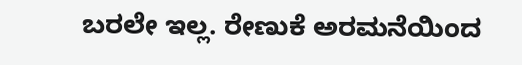ಬರಲೇ ಇಲ್ಲ. ರೇಣುಕೆ ಅರಮನೆಯಿಂದ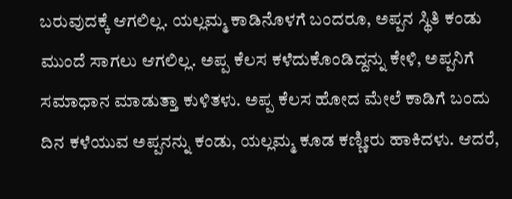ಬರುವುದಕ್ಕೆ ಆಗಲಿಲ್ಲ. ಯಲ್ಲಮ್ಮ ಕಾಡಿನೊಳಗೆ ಬಂದರೂ, ಅಪ್ಪನ ಸ್ಥಿತಿ ಕಂಡು ಮುಂದೆ ಸಾಗಲು ಆಗಲಿಲ್ಲ. ಅಪ್ಪ ಕೆಲಸ ಕಳೆದುಕೊಂಡಿದ್ದನ್ನು ಕೇಳಿ, ಅಪ್ಪನಿಗೆ ಸಮಾಧಾನ ಮಾಡುತ್ತಾ ಕುಳಿತಳು. ಅಪ್ಪ ಕೆಲಸ ಹೋದ ಮೇಲೆ ಕಾಡಿಗೆ ಬಂದು ದಿನ ಕಳೆಯುವ ಅಪ್ಪನನ್ನು ಕಂಡು, ಯಲ್ಲಮ್ಮ ಕೂಡ ಕಣ್ಣೀರು ಹಾಕಿದಳು. ಆದರೆ,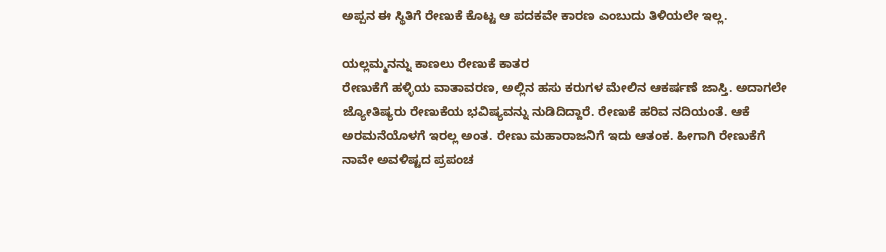ಅಪ್ಪನ ಈ ಸ್ಥಿತಿಗೆ ರೇಣುಕೆ ಕೊಟ್ಟ ಆ ಪದಕವೇ ಕಾರಣ ಎಂಬುದು ತಿಳಿಯಲೇ ಇಲ್ಲ.

ಯಲ್ಲಮ್ಮನನ್ನು ಕಾಣಲು ರೇಣುಕೆ ಕಾತರ
ರೇಣುಕೆಗೆ ಹಳ್ಳಿಯ ವಾತಾವರಣ, ಅಲ್ಲಿನ ಹಸು ಕರುಗಳ ಮೇಲಿನ ಆಕರ್ಷಣೆ ಜಾಸ್ತಿ. ಅದಾಗಲೇ ಜ್ಯೋತಿಷ್ಯರು ರೇಣುಕೆಯ ಭವಿಷ್ಯವನ್ನು ನುಡಿದಿದ್ದಾರೆ. ರೇಣುಕೆ ಹರಿವ ನದಿಯಂತೆ. ಆಕೆ ಅರಮನೆಯೊಳಗೆ ಇರಲ್ಲ ಅಂತ. ರೇಣು ಮಹಾರಾಜನಿಗೆ ಇದು ಆತಂಕ. ಹೀಗಾಗಿ ರೇಣುಕೆಗೆ ನಾವೇ ಅವಳಿಷ್ಟದ ಪ್ರಪಂಚ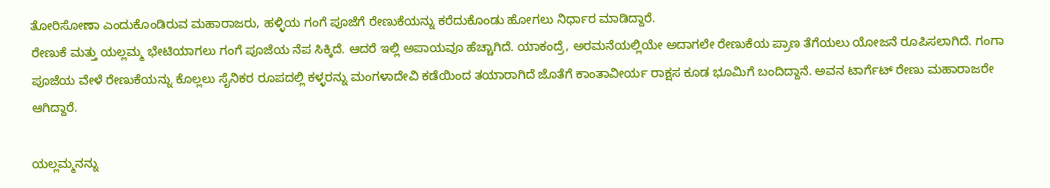ತೋರಿಸೋಣಾ ಎಂದುಕೊಂಡಿರುವ ಮಹಾರಾಜರು, ಹಳ್ಳಿಯ ಗಂಗೆ ಪೂಜೆಗೆ ರೇಣುಕೆಯನ್ನು ಕರೆದುಕೊಂಡು ಹೋಗಲು ನಿರ್ಧಾರ ಮಾಡಿದ್ದಾರೆ.
ರೇಣುಕೆ ಮತ್ತು ಯಲ್ಲಮ್ಮ ಭೇಟಿಯಾಗಲು ಗಂಗೆ ಪೂಜೆಯ ನೆಪ ಸಿಕ್ಕಿದೆ. ಆದರೆ ಇಲ್ಲಿ ಅಪಾಯವೂ ಹೆಚ್ಚಾಗಿದೆ. ಯಾಕಂದ್ರೆ, ಅರಮನೆಯಲ್ಲಿಯೇ ಅದಾಗಲೇ ರೇಣುಕೆಯ ಪ್ರಾಣ ತೆಗೆಯಲು ಯೋಜನೆ ರೂಪಿಸಲಾಗಿದೆ. ಗಂಗಾ ಪೂಜೆಯ ವೇಳೆ ರೇಣುಕೆಯನ್ನು ಕೊಲ್ಲಲು ಸೈನಿಕರ ರೂಪದಲ್ಲಿ ಕಳ್ಳರನ್ನು ಮಂಗಳಾದೇವಿ ಕಡೆಯಿಂದ ತಯಾರಾಗಿದೆ ಜೊತೆಗೆ ಕಾಂತಾವೀರ್ಯ ರಾಕ್ಷಸ ಕೂಡ ಭೂಮಿಗೆ ಬಂದಿದ್ದಾನೆ. ಅವನ ಟಾರ್ಗೆಟ್ ರೇಣು ಮಹಾರಾಜರೇ ಆಗಿದ್ದಾರೆ.

ಯಲ್ಲಮ್ಮನನ್ನು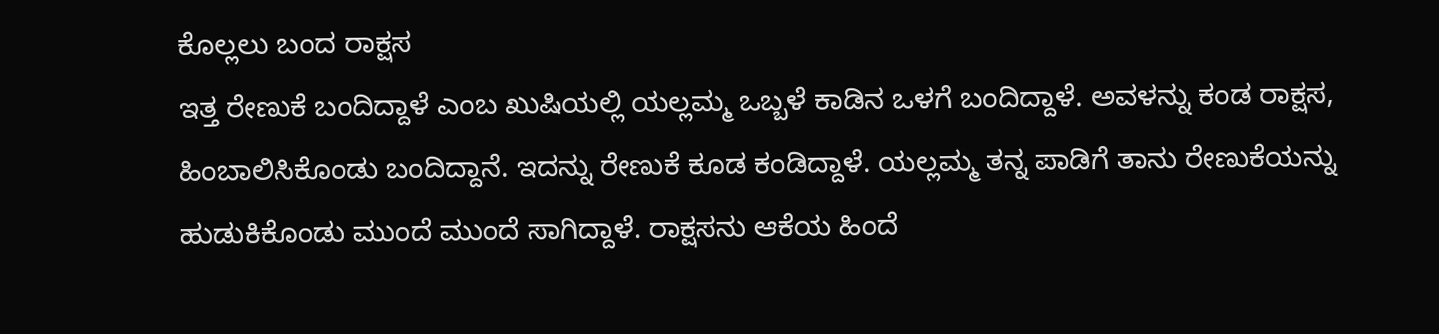ಕೊಲ್ಲಲು ಬಂದ ರಾಕ್ಷಸ
ಇತ್ತ ರೇಣುಕೆ ಬಂದಿದ್ದಾಳೆ ಎಂಬ ಖುಷಿಯಲ್ಲಿ ಯಲ್ಲಮ್ಮ ಒಬ್ಬಳೆ ಕಾಡಿನ ಒಳಗೆ ಬಂದಿದ್ದಾಳೆ. ಅವಳನ್ನು ಕಂಡ ರಾಕ್ಷಸ, ಹಿಂಬಾಲಿಸಿಕೊಂಡು ಬಂದಿದ್ದಾನೆ. ಇದನ್ನು ರೇಣುಕೆ ಕೂಡ ಕಂಡಿದ್ದಾಳೆ. ಯಲ್ಲಮ್ಮ ತನ್ನ ಪಾಡಿಗೆ ತಾನು ರೇಣುಕೆಯನ್ನು ಹುಡುಕಿಕೊಂಡು ಮುಂದೆ ಮುಂದೆ ಸಾಗಿದ್ದಾಳೆ. ರಾಕ್ಷಸನು ಆಕೆಯ ಹಿಂದೆ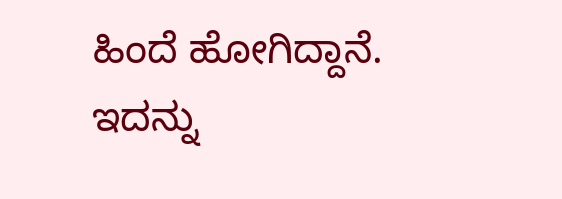ಹಿಂದೆ ಹೋಗಿದ್ದಾನೆ. ಇದನ್ನು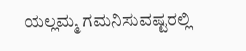ಯಲ್ಲಮ್ಮ ಗಮನಿಸುವಷ್ಟರಲ್ಲಿ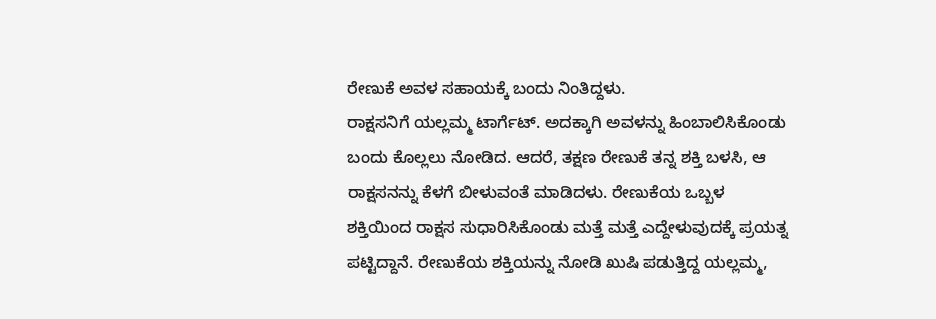ರೇಣುಕೆ ಅವಳ ಸಹಾಯಕ್ಕೆ ಬಂದು ನಿಂತಿದ್ದಳು.
ರಾಕ್ಷಸನಿಗೆ ಯಲ್ಲಮ್ಮ ಟಾರ್ಗೆಟ್. ಅದಕ್ಕಾಗಿ ಅವಳನ್ನು ಹಿಂಬಾಲಿಸಿಕೊಂಡು ಬಂದು ಕೊಲ್ಲಲು ನೋಡಿದ. ಆದರೆ, ತಕ್ಷಣ ರೇಣುಕೆ ತನ್ನ ಶಕ್ತಿ ಬಳಸಿ, ಆ ರಾಕ್ಷಸನನ್ನು ಕೆಳಗೆ ಬೀಳುವಂತೆ ಮಾಡಿದಳು. ರೇಣುಕೆಯ ಒಬ್ಬಳ ಶಕ್ತಿಯಿಂದ ರಾಕ್ಷಸ ಸುಧಾರಿಸಿಕೊಂಡು ಮತ್ತೆ ಮತ್ತೆ ಎದ್ದೇಳುವುದಕ್ಕೆ ಪ್ರಯತ್ನ ಪಟ್ಟಿದ್ದಾನೆ. ರೇಣುಕೆಯ ಶಕ್ತಿಯನ್ನು ನೋಡಿ ಖುಷಿ ಪಡುತ್ತಿದ್ದ ಯಲ್ಲಮ್ಮ,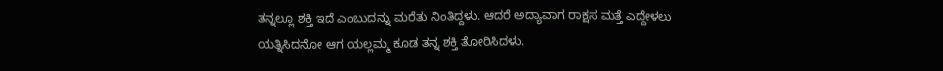ತನ್ನಲ್ಲೂ ಶಕ್ತಿ ಇದೆ ಎಂಬುದನ್ನು ಮರೆತು ನಿಂತಿದ್ದಳು. ಆದರೆ ಅದ್ಯಾವಾಗ ರಾಕ್ಷಸ ಮತ್ತೆ ಎದ್ದೇಳಲು ಯತ್ನಿಸಿದನೋ ಆಗ ಯಲ್ಲಮ್ಮ ಕೂಡ ತನ್ನ ಶಕ್ತಿ ತೋರಿಸಿದಳು.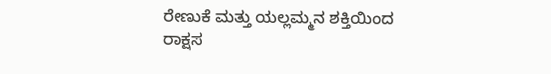ರೇಣುಕೆ ಮತ್ತು ಯಲ್ಲಮ್ಮನ ಶಕ್ತಿಯಿಂದ ರಾಕ್ಷಸ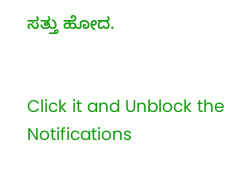ಸತ್ತು ಹೋದ.


Click it and Unblock the Notifications